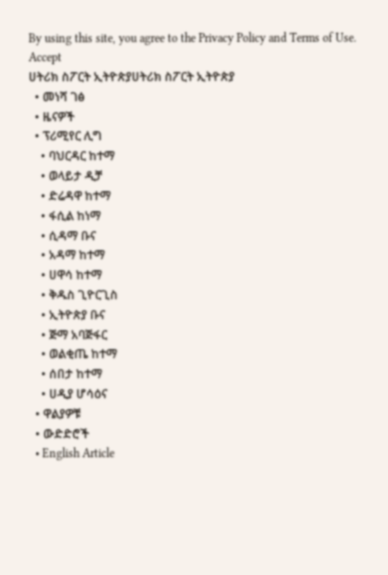By using this site, you agree to the Privacy Policy and Terms of Use.
Accept
ሀትሪክ ስፖርት ኢትዮጵያሀትሪክ ስፖርት ኢትዮጵያ
  • መነሻ ገፅ
  • ዜናዎች
  • ፕሪሚየር ሊግ
    • ባህርዳር ከተማ
    • ወላይታ ዲቻ
    • ድሬዳዋ ከተማ
    • ፋሲል ከነማ
    • ሲዳማ ቡና
    • አዳማ ከተማ
    • ሀዋሳ ከተማ
    • ቅዱስ ጊዮርጊስ
    • ኢትዮጵያ ቡና
    • ጅማ አባጅፋር
    • ወልቂጤ ከተማ
    • ሰበታ ከተማ
    • ሀዲያ ሆሳዕና
  • ዋልያዎቹ
  • ውድድሮች
  • English Article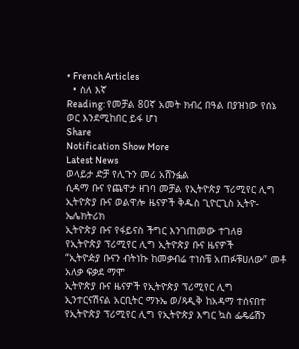• French Articles
  • ስለ እኛ
Reading: የመቻል 80ኛ አመት ክብረ በዓል በያዝነው የሰኔ ወር እንደሚከበር ይፋ ሆነ
Share
Notification Show More
Latest News
ወላይታ ድቻ የሊጉን መሪ አሸንፏል
ሲዳማ ቡና የጨዋታ ዘገባ መቻል የኢትዮጵያ ፕሪሚየር ሊግ ኢትዮጵያ ቡና ወልዋሎ ዜናዎች ቅዱስ ጊዮርጊስ ኢትዮ-ኤሌክትሪክ
ኢትዮጵያ ቡና የፋይናስ ችግር እንገጠመው ተገለፀ
የኢትዮጵያ ፕሪሚየር ሊግ ኢትዮጵያ ቡና ዜናዎች
“ኢትዮዽያ ቡናን ብትነኩ ከመቃብሬ ተነስቼ አጠፉቹሀለው” መቶ አለቃ ፍቃደ ማሞ
ኢትዮጵያ ቡና ዜናዎች የኢትዮጵያ ፕሪሚየር ሊግ
ኢንተርናሽናል አርቢትር ማኑኤ ወ/ጻዲቅ ከአዳማ ተሰናበተ
የኢትዮጵያ ፕሪሚየር ሊግ የኢትዮጵያ እግር ኳስ ፌዴሬሽን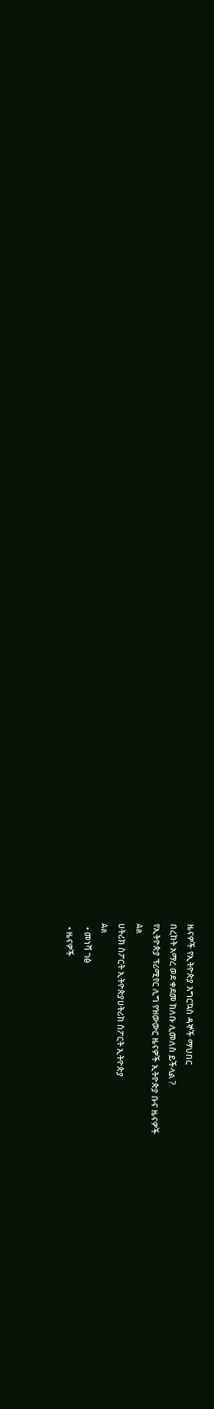ዜናዎች የኢትዮጵያ እግርኳስ ዳኞች ማህበር
በረከት አማረ ወደ ቀደመ ክለቡ ሊመለስ ይችላል ?
የኢትዮጵያ ፕሪሚየር ሊግ የዝውውር ዜናዎች ኢትዮጵያ ቡና ዜናዎች
Aa
ሀትሪክ ስፖርት ኢትዮጵያሀትሪክ ስፖርት ኢትዮጵያ
Aa
  • መነሻ ገፅ
  • ዜናዎች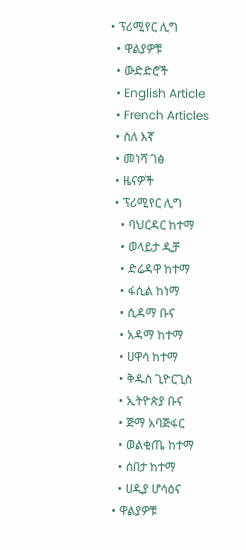• ፕሪሚየር ሊግ
  • ዋልያዎቹ
  • ውድድሮች
  • English Article
  • French Articles
  • ስለ እኛ
  • መነሻ ገፅ
  • ዜናዎች
  • ፕሪሚየር ሊግ
    • ባህርዳር ከተማ
    • ወላይታ ዲቻ
    • ድሬዳዋ ከተማ
    • ፋሲል ከነማ
    • ሲዳማ ቡና
    • አዳማ ከተማ
    • ሀዋሳ ከተማ
    • ቅዱስ ጊዮርጊስ
    • ኢትዮጵያ ቡና
    • ጅማ አባጅፋር
    • ወልቂጤ ከተማ
    • ሰበታ ከተማ
    • ሀዲያ ሆሳዕና
  • ዋልያዎቹ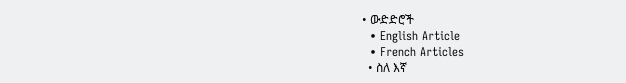• ውድድሮች
  • English Article
  • French Articles
  • ስለ እኛ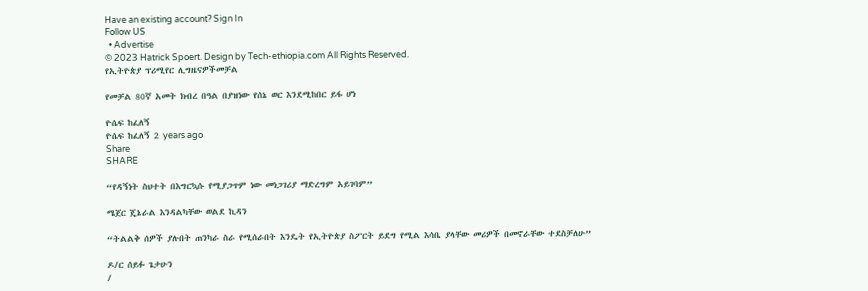Have an existing account? Sign In
Follow US
  • Advertise
© 2023 Hatrick Spoert. Design by Tech-ethiopia.com All Rights Reserved.
የኢትዮጵያ ፕሪሚየር ሊግዜናዎችመቻል

የመቻል 80ኛ አመት ክብረ በዓል በያዝነው የሰኔ ወር እንደሚከበር ይፋ ሆነ

ዮሴፍ ከፈለኝ
ዮሴፍ ከፈለኝ 2 years ago
Share
SHARE

“የዳኝነት ስህተት በእግርኳሱ የሚያጋጥም ነው መነጋገሪያ ማድረግም አይገባም”

ሜጀር ጄኔራል እንዳልካቸው ወልደ ኪዳን

“ትልልቅ ሰዎች ያሉበት ጠንካራ ስራ የሚሰራበት እንዴት የኢትዮጵያ ስፖርት ይደግ የሚል እሳቤ ያላቸው መሪዎች በመኖራቸው ተደስቻለሁ”

ዶ/ር ሰይፉ ጌታሁን
/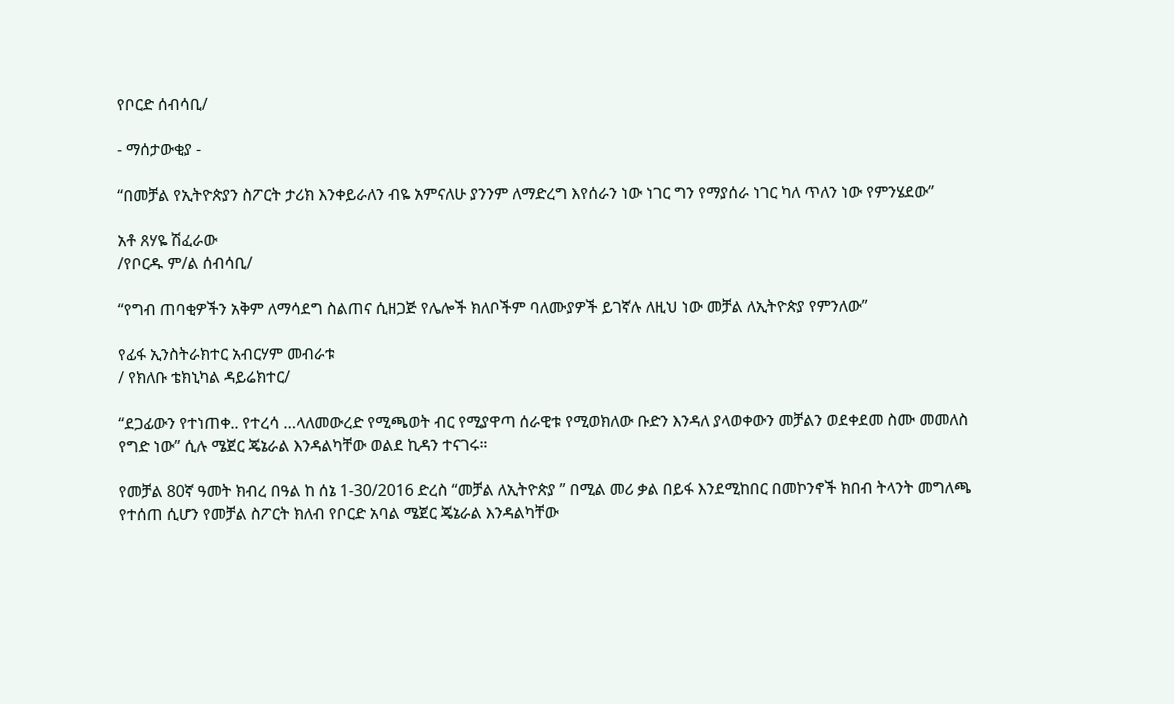የቦርድ ሰብሳቢ/

- ማሰታውቂያ -

“በመቻል የኢትዮጵያን ስፖርት ታሪክ እንቀይራለን ብዬ አምናለሁ ያንንም ለማድረግ እየሰራን ነው ነገር ግን የማያሰራ ነገር ካለ ጥለን ነው የምንሄደው”

አቶ ጸሃዬ ሽፈራው
/የቦርዱ ም/ል ሰብሳቢ/

“የግብ ጠባቂዎችን አቅም ለማሳደግ ስልጠና ሲዘጋጅ የሌሎች ክለቦችም ባለሙያዎች ይገኛሉ ለዚህ ነው መቻል ለኢትዮጵያ የምንለው”

የፊፋ ኢንስትራክተር አብርሃም መብራቱ
/ የክለቡ ቴክኒካል ዳይሬክተር/

“ደጋፊውን የተነጠቀ.. የተረሳ …ላለመውረድ የሚጫወት ብር የሚያዋጣ ሰራዊቱ የሚወክለው ቡድን እንዳለ ያላወቀውን መቻልን ወደቀደመ ስሙ መመለስ የግድ ነው” ሲሉ ሜጀር ጄኔራል እንዳልካቸው ወልደ ኪዳን ተናገሩ።

የመቻል 80ኛ ዓመት ክብረ በዓል ከ ሰኔ 1-30/2016 ድረስ “መቻል ለኢትዮጵያ ” በሚል መሪ ቃል በይፋ እንደሚከበር በመኮንኖች ክበብ ትላንት መግለጫ የተሰጠ ሲሆን የመቻል ስፖርት ክለብ የቦርድ አባል ሜጀር ጄኔራል እንዳልካቸው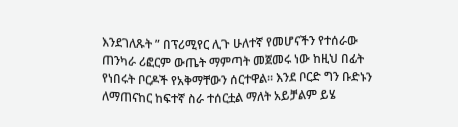እንደገለጹት ” በፕሪሚየር ሊጉ ሁለተኛ የመሆናችን የተሰራው ጠንካራ ሪፎርም ውጤት ማምጣት መጀመሩ ነው ከዚህ በፊት የነበሩት ቦርዶች የአቅማቸውን ሰርተዋል። እንደ ቦርድ ግን ቡድኑን ለማጠናከር ከፍተኛ ስራ ተሰርቷል ማለት አይቻልም ይሄ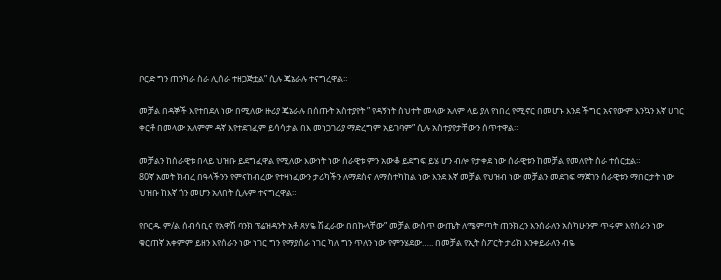ቦርድ ግን ጠንካራ ስራ ሊሰራ ተዘጋጅቷል” ሲሉ ጄኔራሉ ተናግረዋል።

መቻል በዳኞች እየተበደለ ነው በሚለው ዙሪያ ጄኔራሉ በሰጡት አስተያየት ” የዳኝነት ስህተት መላው አለም ላይ ያለ የነበረ የሚኖር በመሆኑ እንደ ችግር አናየውም እንኳን እኛ ሀገር ቀርቶ በመላው አለምም ዳኛ እየተደገፈም ይሳሳታል በእ መነጋገሪያ ማድረግም አይገባም” ሲሉ አስተያየታቸውን ሰጥተዋል።

መቻልን ከሰራዊቱ በላይ ህዝቡ ይደግፈዋል የሚለው እውነት ነው ሰራዊቱ ምን አውቆ ይደግፍ ይሄ ሆን ብሎ የታቀደ ነው ሰራዊቱን ከመቻል የመለየት ስራ ተሰርቷል።
80ኛ አመት ክብረ በዓላችንን የምናከብረው የተዛነፈውን ታሪካችን ለማደስና ለማስተካከል ነው እንደ እኛ መቻል የህዝብ ነው መቻልን መደገፍ ማጀገን ሰራዊቱን ማበርታት ነው ህዝቡ ከእኛ ጎን መሆን አለበት ሲሉም ተናግረዋል።

የቦርዱ ም/ል ሰብሳቢና የአዋሽ ባንክ ፕሬዝዳንት አቶ ጸሃዬ ሽፈራው በበኩላቸው” መቻል ውስጥ ውጤት ለሜምጣት ጠንክረን እንሰራለን አስካሁንም ጥሩም እየሰራን ነው ቁርጠኛ አቀምም ይዘን እየሰራን ነው ነገር ግን የማያሰራ ነገር ካለ ግን ጥለን ነው የምንሄደው….. በመቻል የኢት ስፖርት ታሪክ እንቀይራለን ብዬ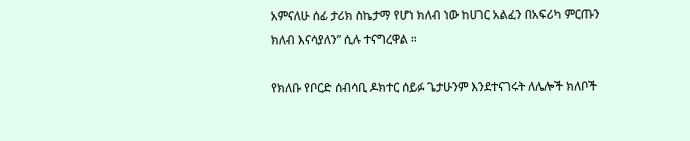አምናለሁ ሰፊ ታሪክ ስኬታማ የሆነ ክለብ ነው ከሀገር አልፈን በአፍሪካ ምርጡን ክለብ እናሳያለን” ሲሉ ተናግረዋል ።

የክለቡ የቦርድ ሰብሳቢ ዶክተር ሰይፉ ጌታሁንም እንደተናገሩት ለሌሎች ክለቦች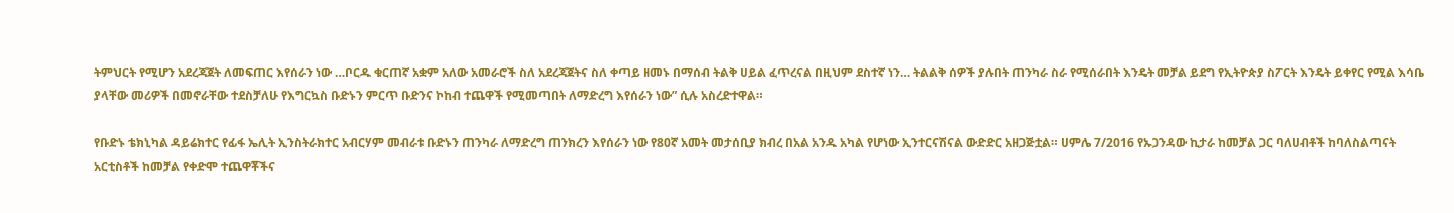ትምህርት የሚሆን አደረጃጀት ለመፍጠር እየሰራን ነው …ቦርዱ ቁርጠኛ አቋም አለው አመራሮች ስለ አደረጃጀትና ስለ ቀጣይ ዘመኑ በማሰብ ትልቅ ሀይል ፈጥረናል በዚህም ደስተኛ ነን… ትልልቅ ሰዎች ያሉበት ጠንካራ ስራ የሚሰራበት እንዴት መቻል ይደግ የኢትዮጵያ ስፖርት እንዴት ይቀየር የሚል እሳቤ ያላቸው መሪዎች በመኖራቸው ተደስቻለሁ የእግርኳስ ቡድኑን ምርጥ ቡድንና ኮከብ ተጨዋች የሚመጣበት ለማድረግ እየሰራን ነው” ሲሉ አስረድተዋል።

የቡድኑ ቴክኒካል ዳይሬክተር የፊፋ ኤሊት ኢንስትራክተር አብርሃም መብራቱ ቡድኑን ጠንካራ ለማድረግ ጠንክረን እየሰራን ነው የ80ኛ አመት መታሰቢያ ክብረ በአል አንዱ አካል የሆነው ኢንተርናሽናል ውድድር አዘጋጅቷል። ሀምሌ 7/2016 የኡጋንዳው ኪታራ ከመቻል ጋር ባለሀብቶች ከባለስልጣናት አርቲስቶች ከመቻል የቀድሞ ተጨዋቾችና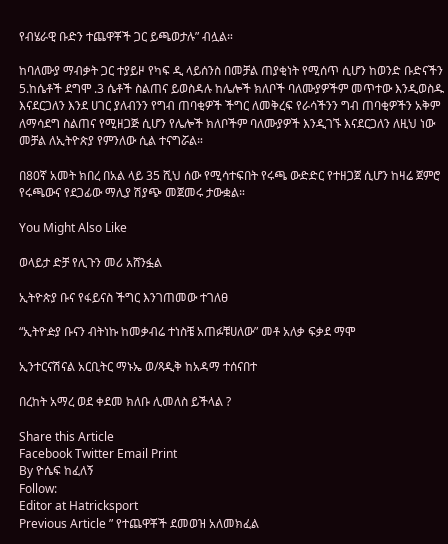የብሄራዊ ቡድን ተጨዋቾች ጋር ይጫወታሉ” ብሏል።

ከባለሙያ ማብቃት ጋር ተያይዞ የካፍ ዲ ላይሰንስ በመቻል ጠያቂነት የሚሰጥ ሲሆን ከወንድ ቡድናችን 5.ከሴቶች ደግሞ .3 ሴቶች ስልጠና ይወስዳሉ ከሌሎች ክለቦች ባለሙያዎችም መጥተው እንዲወስዱ እናደርጋለን እንደ ሀገር ያለብንን የግብ ጠባቂዎች ችግር ለመቅረፍ የራሳችንን ግብ ጠባቂዎችን አቅም ለማሳደግ ስልጠና የሚዘጋጅ ሲሆን የሌሎች ክለቦችም ባለሙያዎች እንዲገኙ እናደርጋለን ለዚህ ነው መቻል ለኢትዮጵያ የምንለው ሲል ተናግሯል።

በ80ኛ አመት ክበረ በአል ላይ 35 ሺህ ሰው የሚሳተፍበት የሩጫ ውድድር የተዘጋጀ ሲሆን ከዛሬ ጀምሮ የሩጫውና የደጋፊው ማሊያ ሽያጭ መጀመሩ ታውቋል።

You Might Also Like

ወላይታ ድቻ የሊጉን መሪ አሸንፏል

ኢትዮጵያ ቡና የፋይናስ ችግር እንገጠመው ተገለፀ

“ኢትዮዽያ ቡናን ብትነኩ ከመቃብሬ ተነስቼ አጠፉቹሀለው” መቶ አለቃ ፍቃደ ማሞ

ኢንተርናሽናል አርቢትር ማኑኤ ወ/ጻዲቅ ከአዳማ ተሰናበተ

በረከት አማረ ወደ ቀደመ ክለቡ ሊመለስ ይችላል ?

Share this Article
Facebook Twitter Email Print
By ዮሴፍ ከፈለኝ
Follow:
Editor at Hatricksport
Previous Article ” የተጨዋቾች ደመወዝ አለመክፈል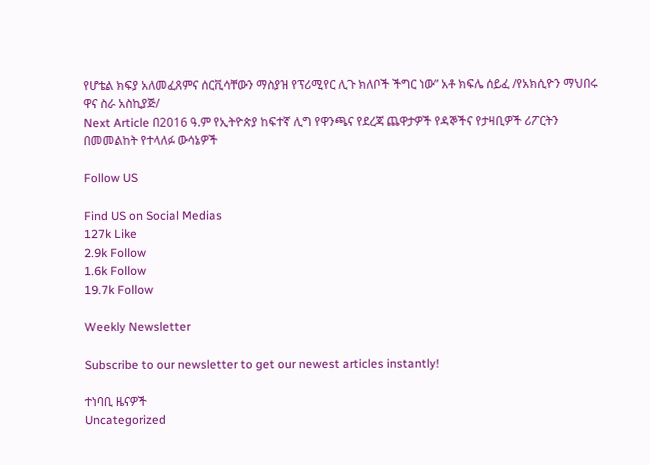የሆቴል ክፍያ አለመፈጸምና ሰርቪሳቸውን ማስያዝ የፕሪሚየር ሊጉ ክለቦች ችግር ነው” አቶ ክፍሌ ሰይፈ /የአክሲዮን ማህበሩ ዋና ስራ አስኪያጅ/
Next Article በ2016 ዓ.ም የኢትዮጵያ ከፍተኛ ሊግ የዋንጫና የደረጃ ጨዋታዎች የዳኞችና የታዛቢዎች ሪፖርትን በመመልከት የተላለፉ ውሳኔዎች

Follow US

Find US on Social Medias
127k Like
2.9k Follow
1.6k Follow
19.7k Follow

Weekly Newsletter

Subscribe to our newsletter to get our newest articles instantly!

ተነባቢ ዜናዎች
Uncategorized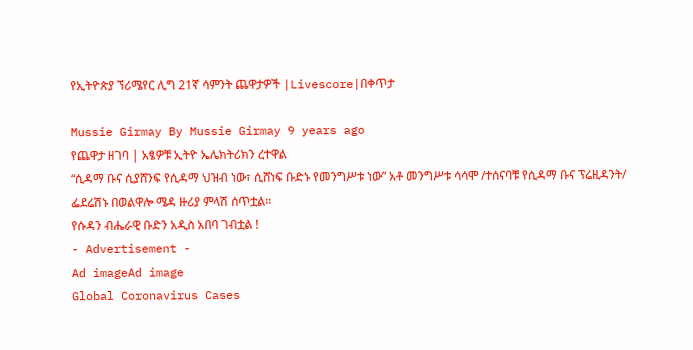የኢትዮጵያ ኘሪሜየር ሊግ 21ኛ ሳምንት ጨዋታዎች |Livescore|በቀጥታ

Mussie Girmay By Mussie Girmay 9 years ago
የጨዋታ ዘገባ | አፄዎቹ ኢትዮ ኤሌክትሪክን ረተዋል
“ሲዳማ ቡና ሲያሸንፍ የሲዳማ ህዝብ ነው፣ ሲሸነፍ ቡድኑ የመንግሥቱ ነው” አቶ መንግሥቱ ሳሳሞ /ተሰናባቹ የሲዳማ ቡና ፕሬዚዳንት/
ፌደሬሽኑ በወልዋሎ ሜዳ ዙሪያ ምላሽ ሰጥቷል።
የሱዳን ብሔራዊ ቡድን አዲስ አበባ ገብቷል !
- Advertisement -
Ad imageAd image
Global Coronavirus Cases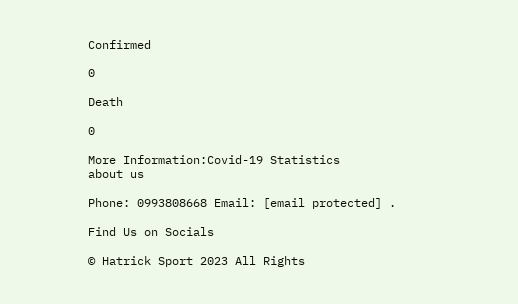Confirmed

0

Death

0

More Information:Covid-19 Statistics
about us

Phone: 0993808668 Email: [email protected] .

Find Us on Socials

© Hatrick Sport 2023 All Rights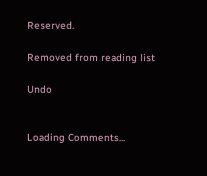Reserved.

Removed from reading list

Undo


Loading Comments...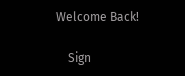Welcome Back!

    Sign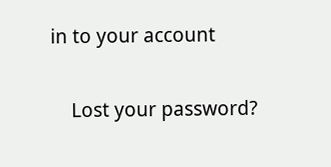in to your account

    Lost your password?